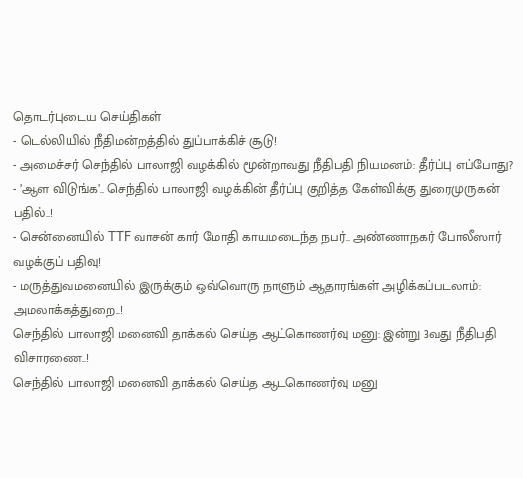தொடர்புடைய செய்திகள்
- டெல்லியில் நீதிமன்றத்தில் துப்பாக்கிச் சூடு!
- அமைச்சர் செந்தில் பாலாஜி வழக்கில் மூன்றாவது நீதிபதி நியமனம்: தீர்ப்பு எப்போது?
- ’ஆள விடுங்க’.. செந்தில் பாலாஜி வழக்கின் தீர்ப்பு குறித்த கேள்விக்கு துரைமுருகன் பதில்..!
- சென்னையில் TTF வாசன் கார் மோதி காயமடைந்த நபர்.. அண்ணாநகர் போலீஸார் வழக்குப் பதிவு!
- மருத்துவமனையில் இருக்கும் ஒவ்வொரு நாளும் ஆதாரங்கள் அழிக்கப்படலாம்: அமலாக்கத்துறை..!
செந்தில் பாலாஜி மனைவி தாக்கல் செய்த ஆட்கொணர்வு மனு: இன்று 3வது நீதிபதி விசாரணை..!
செந்தில் பாலாஜி மனைவி தாக்கல் செய்த ஆடகொணர்வு மனு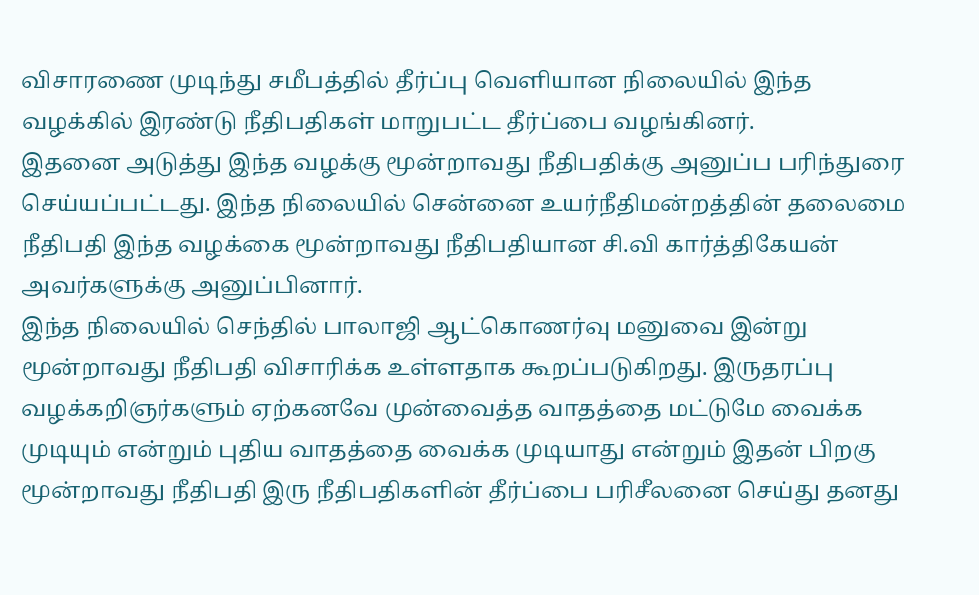விசாரணை முடிந்து சமீபத்தில் தீர்ப்பு வெளியான நிலையில் இந்த வழக்கில் இரண்டு நீதிபதிகள் மாறுபட்ட தீர்ப்பை வழங்கினர்.
இதனை அடுத்து இந்த வழக்கு மூன்றாவது நீதிபதிக்கு அனுப்ப பரிந்துரை செய்யப்பட்டது. இந்த நிலையில் சென்னை உயர்நீதிமன்றத்தின் தலைமை நீதிபதி இந்த வழக்கை மூன்றாவது நீதிபதியான சி.வி கார்த்திகேயன் அவர்களுக்கு அனுப்பினார்.
இந்த நிலையில் செந்தில் பாலாஜி ஆட்கொணர்வு மனுவை இன்று மூன்றாவது நீதிபதி விசாரிக்க உள்ளதாக கூறப்படுகிறது. இருதரப்பு வழக்கறிஞர்களும் ஏற்கனவே முன்வைத்த வாதத்தை மட்டுமே வைக்க முடியும் என்றும் புதிய வாதத்தை வைக்க முடியாது என்றும் இதன் பிறகு மூன்றாவது நீதிபதி இரு நீதிபதிகளின் தீர்ப்பை பரிசீலனை செய்து தனது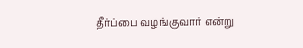தீர்ப்பை வழங்குவார் என்று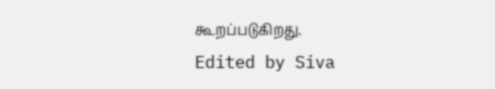கூறப்படுகிறது.
Edited by Siva